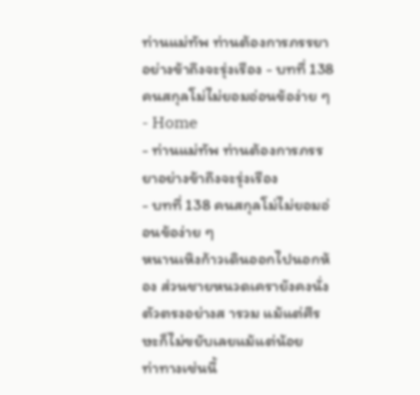ท่านแม่ทัพ ท่านต้องการภรรยาอย่างข้าถึงจะรุ่งเรือง - บทที่ 138 คนสกุลโม่ไม่ยอมอ่อนข้อง่าย ๆ
- Home
- ท่านแม่ทัพ ท่านต้องการภรรยาอย่างข้าถึงจะรุ่งเรือง
- บทที่ 138 คนสกุลโม่ไม่ยอมอ่อนข้อง่าย ๆ
หนานเหิงก้าวเดินออกไปนอกห้อง ส่วนชายหนวดเครายังคงนั่ง
ตัวตรงอย่างส ารวม แม้แต่ศีรษะก็ไม่ขยับเลยแม้แต่น้อย
ท่าทางเช่นนี้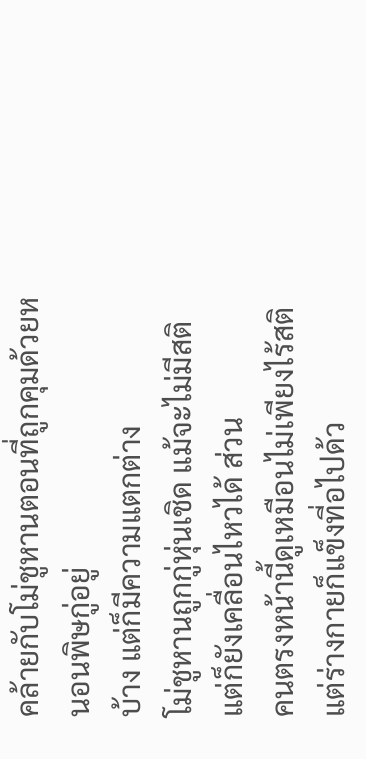คล้ายกับโม่ชูหานตอนที่ถูกคุมด้วยหนอนพิษกู่อยู่
บ้าง แต่ก็มีความแตกต่าง
โม่ชูหานถูกกู่หุ่นเชิด แม้จะไม่มีสติ แต่ก็ยังเคลื่อนไหวได้ ส่วน
คนตรงหน้านี้ดูเหมือนไม่เพียงไร้สติ แต่ร่างกายก็แข็งที่อไปด้ว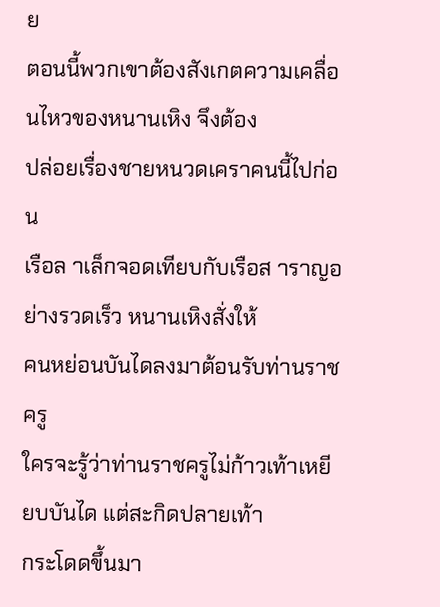ย
ตอนนี้พวกเขาต้องสังเกตความเคลื่อนไหวของหนานเหิง จึงต้อง
ปล่อยเรื่องชายหนวดเคราคนนี้ไปก่อน
เรือล าเล็กจอดเทียบกับเรือส าราญอย่างรวดเร็ว หนานเหิงสั่งให้
คนหย่อนบันไดลงมาต้อนรับท่านราชครู
ใครจะรู้ว่าท่านราชครูไม่ก้าวเท้าเหยียบบันได แต่สะกิดปลายเท้า
กระโดดขึ้นมา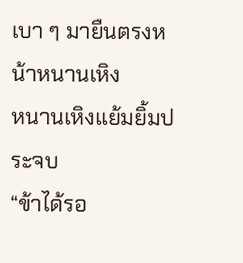เบา ๆ มายืนตรงหน้าหนานเหิง
หนานเหิงแย้มยิ้มประจบ
“ข้าได้รอ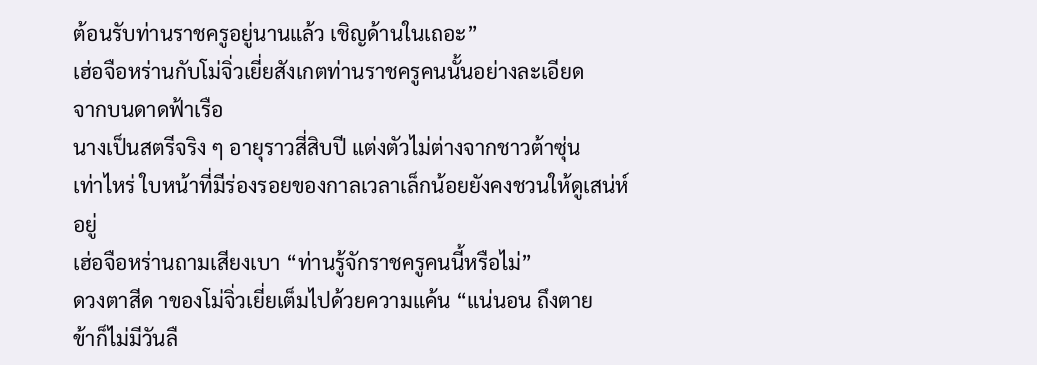ต้อนรับท่านราชครูอยู่นานแล้ว เชิญด้านในเถอะ”
เฮ่อจือหร่านกับโม่จิ่วเยี่ยสังเกตท่านราชครูคนนั้นอย่างละเอียด
จากบนดาดฟ้าเรือ
นางเป็นสตรีจริง ๆ อายุราวสี่สิบปี แต่งตัวไม่ต่างจากชาวต้าซุ่น
เท่าไหร่ ใบหน้าที่มีร่องรอยของกาลเวลาเล็กน้อยยังคงชวนให้ดูเสน่ห์
อยู่
เฮ่อจือหร่านถามเสียงเบา “ท่านรู้จักราชครูคนนี้หรือไม่”
ดวงตาสีด าของโม่จิ่วเยี่ยเต็มไปด้วยความแค้น “แน่นอน ถึงตาย
ข้าก็ไม่มีวันลื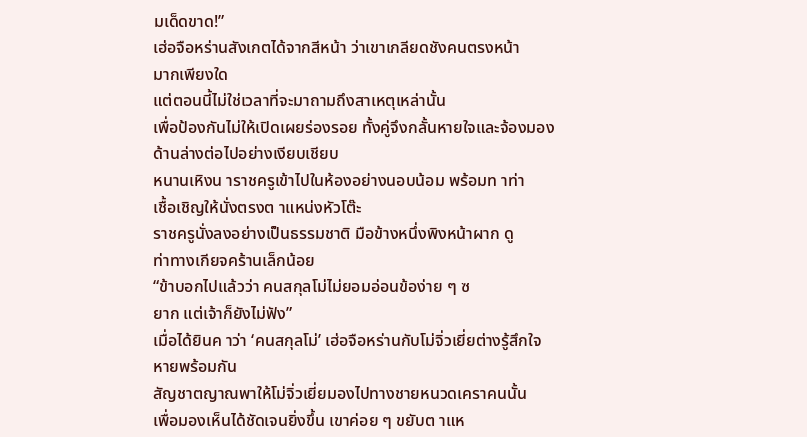มเด็ดขาด!”
เฮ่อจือหร่านสังเกตได้จากสีหน้า ว่าเขาเกลียดชังคนตรงหน้า
มากเพียงใด
แต่ตอนนี้ไม่ใช่เวลาที่จะมาถามถึงสาเหตุเหล่านั้น
เพื่อป้องกันไม่ให้เปิดเผยร่องรอย ทั้งคู่จึงกลั้นหายใจและจ้องมอง
ด้านล่างต่อไปอย่างเงียบเชียบ
หนานเหิงน าราชครูเข้าไปในห้องอย่างนอบน้อม พร้อมท าท่า
เชื้อเชิญให้นั่งตรงต าแหน่งหัวโต๊ะ
ราชครูนั่งลงอย่างเป็นธรรมชาติ มือข้างหนึ่งพิงหน้าผาก ดู
ท่าทางเกียจคร้านเล็กน้อย
“ข้าบอกไปแล้วว่า คนสกุลโม่ไม่ยอมอ่อนข้อง่าย ๆ ซ
ยาก แต่เจ้าก็ยังไม่ฟัง”
เมื่อได้ยินค าว่า ‘คนสกุลโม่’ เฮ่อจือหร่านกับโม่จิ่วเยี่ยต่างรู้สึกใจ
หายพร้อมกัน
สัญชาตญาณพาให้โม่จิ่วเยี่ยมองไปทางชายหนวดเคราคนนั้น
เพื่อมองเห็นได้ชัดเจนยิ่งขึ้น เขาค่อย ๆ ขยับต าแห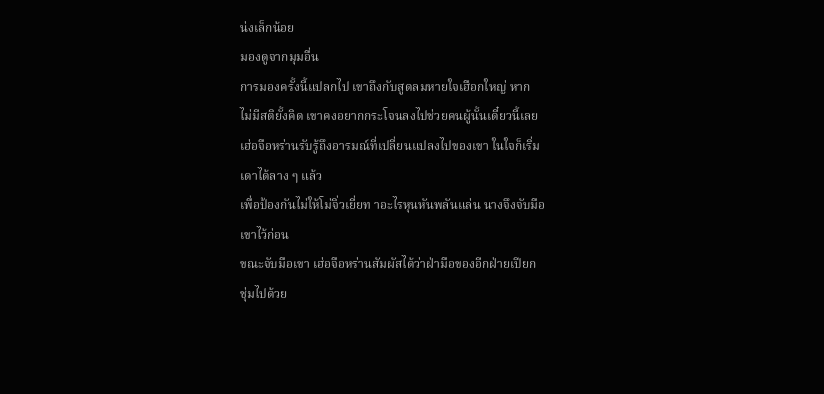น่งเล็กน้อย
มองดูจากมุมอื่น
การมองครั้งนี้แปลกไป เขาถึงกับสูดลมหายใจเฮือกใหญ่ หาก
ไม่มีสติยั้งคิด เขาคงอยากกระโจนลงไปช่วยคนผู้นั้นเดี๋ยวนี้เลย
เฮ่อจือหร่านรับรู้ถึงอารมณ์ที่เปลี่ยนแปลงไปของเขา ในใจก็เริ่ม
เดาได้ลาง ๆ แล้ว
เพื่อป้องกันไม่ให้โม่จิ่วเยี่ยท าอะไรหุนหันพลันแล่น นางจึงจับมือ
เขาไว้ก่อน
ขณะจับมือเขา เฮ่อจือหร่านสัมผัสได้ว่าฝ่ามือของอีกฝ่ายเปียก
ชุ่มไปด้วย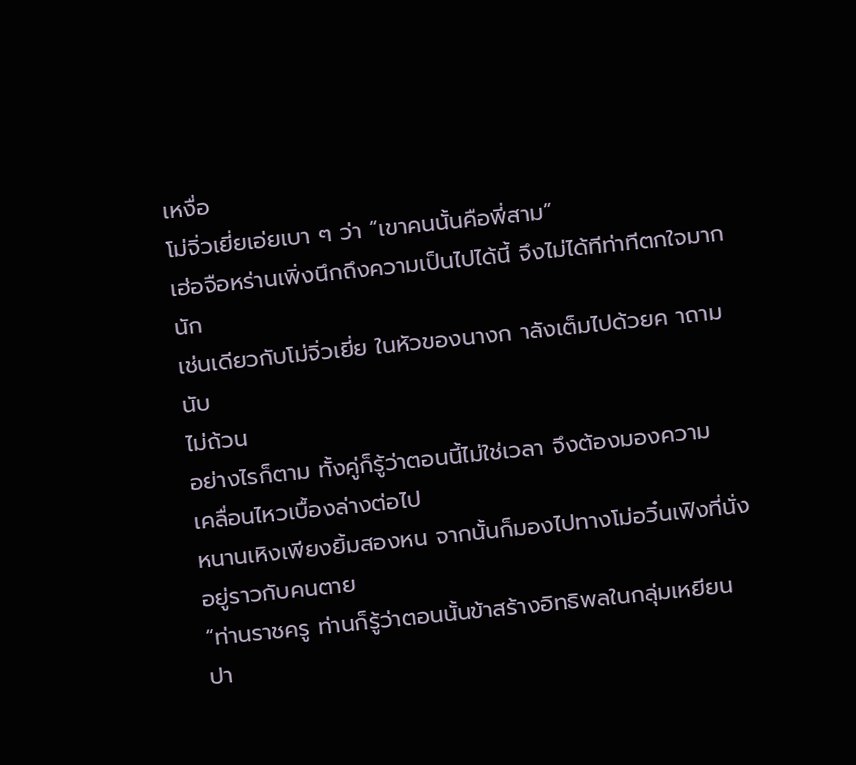เหงื่อ
โม่จิ่วเยี่ยเอ่ยเบา ๆ ว่า “เขาคนนั้นคือพี่สาม”
เฮ่อจือหร่านเพิ่งนึกถึงความเป็นไปได้นี้ จึงไม่ได้ทีท่าทีตกใจมาก
นัก
เช่นเดียวกับโม่จิ่วเยี่ย ในหัวของนางก าลังเต็มไปด้วยค าถามนับ
ไม่ถ้วน
อย่างไรก็ตาม ทั้งคู่ก็รู้ว่าตอนนี้ไม่ใช่เวลา จึงต้องมองความ
เคลื่อนไหวเบื้องล่างต่อไป
หนานเหิงเพียงยิ้มสองหน จากนั้นก็มองไปทางโม่อวิ๋นเฟิงที่นั่ง
อยู่ราวกับคนตาย
“ท่านราชครู ท่านก็รู้ว่าตอนนั้นข้าสร้างอิทธิพลในกลุ่มเหยียน
ปา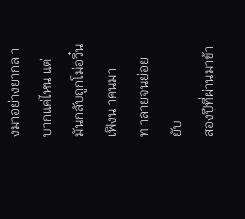งมาอย่างยากล าบากแค่ไหน แต่มันกลับถูกโม่อวิ๋นเฟิงน าคนมา
ท าลายจนย่อยยับ
สองปีที่ผ่านมาข้า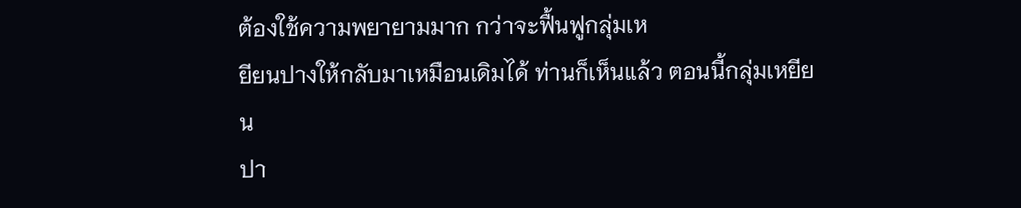ต้องใช้ความพยายามมาก กว่าจะฟื้นฟูกลุ่มเห
ยียนปางให้กลับมาเหมือนเดิมได้ ท่านก็เห็นแล้ว ตอนนี้กลุ่มเหยียน
ปา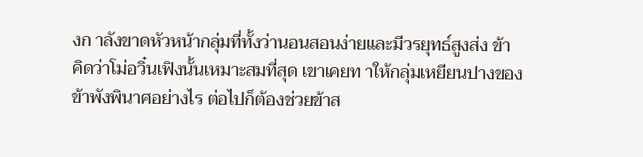งก าลังขาดหัวหน้ากลุ่มที่ทั้งว่านอนสอนง่ายและมีวรยุทธ์สูงส่ง ข้า
คิดว่าโม่อวิ๋นเฟิงนั้นเหมาะสมที่สุด เขาเคยท าให้กลุ่มเหยียนปางของ
ข้าพังพินาศอย่างไร ต่อไปก็ต้องช่วยข้าส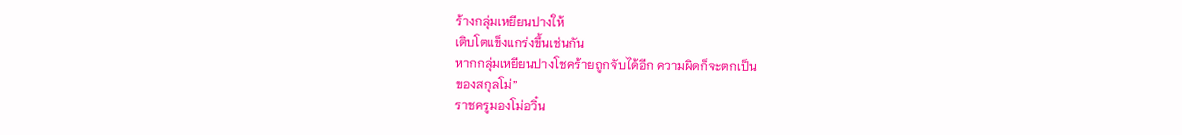ร้างกลุ่มเหยียนปางให้
เติบโตแข็งแกร่งขึ้นเช่นกัน
หากกลุ่มเหยียนปางโชคร้ายถูกจับได้อีก ความผิดก็จะตกเป็น
ของสกุลโม่”
ราชครูมองโม่อวิ๋น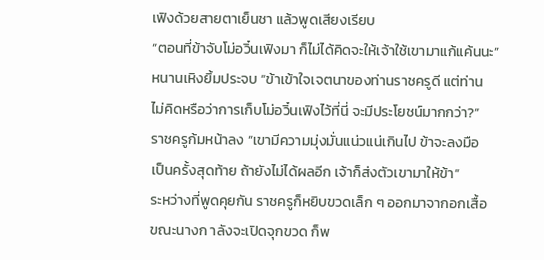เฟิงด้วยสายตาเย็นชา แล้วพูดเสียงเรียบ
“ตอนที่ข้าจับโม่อวิ๋นเฟิงมา ก็ไม่ได้คิดจะให้เจ้าใช้เขามาแก้แค้นนะ”
หนานเหิงยิ้มประจบ “ข้าเข้าใจเจตนาของท่านราชครูดี แต่ท่าน
ไม่คิดหรือว่าการเก็บโม่อวิ๋นเฟิงไว้ที่นี่ จะมีประโยชน์มากกว่า?”
ราชครูก้มหน้าลง “เขามีความมุ่งมั่นแน่วแน่เกินไป ข้าจะลงมือ
เป็นครั้งสุดท้าย ถ้ายังไม่ได้ผลอีก เจ้าก็ส่งตัวเขามาให้ข้า”
ระหว่างที่พูดคุยกัน ราชครูก็หยิบขวดเล็ก ๆ ออกมาจากอกเสื้อ
ขณะนางก าลังจะเปิดจุกขวด ก็พ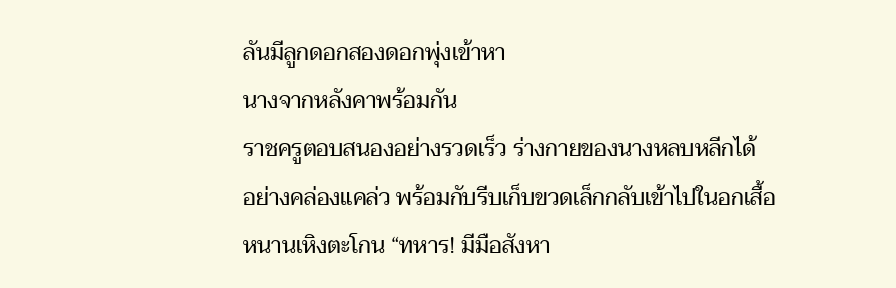ลันมีลูกดอกสองดอกพุ่งเข้าหา
นางจากหลังคาพร้อมกัน
ราชครูตอบสนองอย่างรวดเร็ว ร่างกายของนางหลบหลีกได้
อย่างคล่องแคล่ว พร้อมกับรีบเก็บขวดเล็กกลับเข้าไปในอกเสื้อ
หนานเหิงตะโกน “ทหาร! มีมือสังหา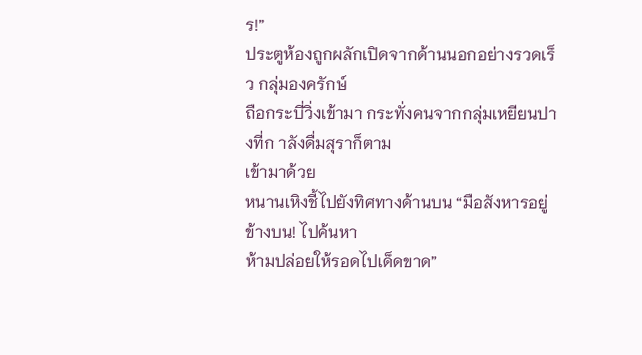ร!”
ประตูห้องถูกผลักเปิดจากด้านนอกอย่างรวดเร็ว กลุ่มองครักษ์
ถือกระบี่วิ่งเข้ามา กระทั่งคนจากกลุ่มเหยียนปางที่ก าลังดื่มสุราก็ตาม
เข้ามาด้วย
หนานเหิงชี้ไปยังทิศทางด้านบน “มือสังหารอยู่ข้างบน! ไปค้นหา
ห้ามปล่อยให้รอดไปเด็ดขาด”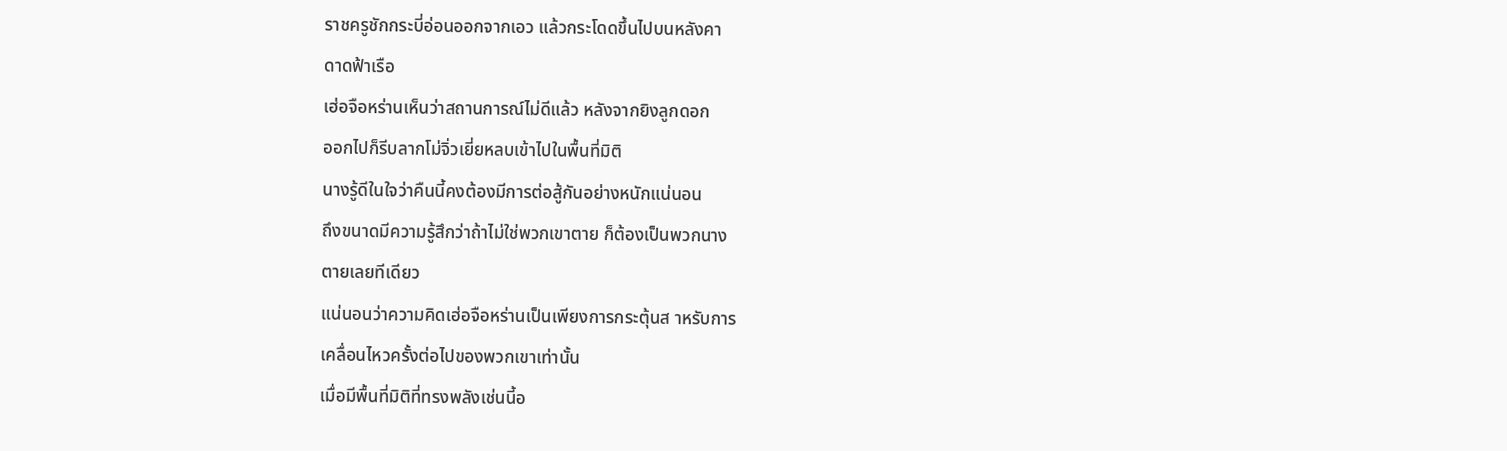ราชครูชักกระบี่อ่อนออกจากเอว แล้วกระโดดขึ้นไปบนหลังคา
ดาดฟ้าเรือ
เฮ่อจือหร่านเห็นว่าสถานการณ์ไม่ดีแล้ว หลังจากยิงลูกดอก
ออกไปก็รีบลากโม่จิ่วเยี่ยหลบเข้าไปในพื้นที่มิติ
นางรู้ดีในใจว่าคืนนี้คงต้องมีการต่อสู้กันอย่างหนักแน่นอน
ถึงขนาดมีความรู้สึกว่าถ้าไม่ใช่พวกเขาตาย ก็ต้องเป็นพวกนาง
ตายเลยทีเดียว
แน่นอนว่าความคิดเฮ่อจือหร่านเป็นเพียงการกระตุ้นส าหรับการ
เคลื่อนไหวครั้งต่อไปของพวกเขาเท่านั้น
เมื่อมีพื้นที่มิติที่ทรงพลังเช่นนี้อ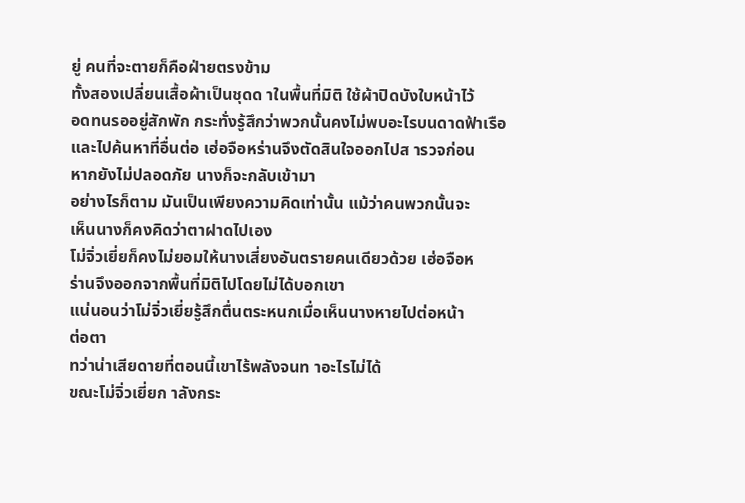ยู่ คนที่จะตายก็คือฝ่ายตรงข้าม
ทั้งสองเปลี่ยนเสื้อผ้าเป็นชุดด าในพื้นที่มิติ ใช้ผ้าปิดบังใบหน้าไว้
อดทนรออยู่สักพัก กระทั่งรู้สึกว่าพวกนั้นคงไม่พบอะไรบนดาดฟ้าเรือ
และไปค้นหาที่อื่นต่อ เฮ่อจือหร่านจึงตัดสินใจออกไปส ารวจก่อน
หากยังไม่ปลอดภัย นางก็จะกลับเข้ามา
อย่างไรก็ตาม มันเป็นเพียงความคิดเท่านั้น แม้ว่าคนพวกนั้นจะ
เห็นนางก็คงคิดว่าตาฝาดไปเอง
โม่จิ่วเยี่ยก็คงไม่ยอมให้นางเสี่ยงอันตรายคนเดียวด้วย เฮ่อจือห
ร่านจึงออกจากพื้นที่มิติไปโดยไม่ได้บอกเขา
แน่นอนว่าโม่จิ่วเยี่ยรู้สึกตื่นตระหนกเมื่อเห็นนางหายไปต่อหน้า
ต่อตา
ทว่าน่าเสียดายที่ตอนนี้เขาไร้พลังจนท าอะไรไม่ได้
ขณะโม่จิ่วเยี่ยก าลังกระ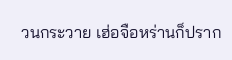วนกระวาย เฮ่อจือหร่านก็ปราก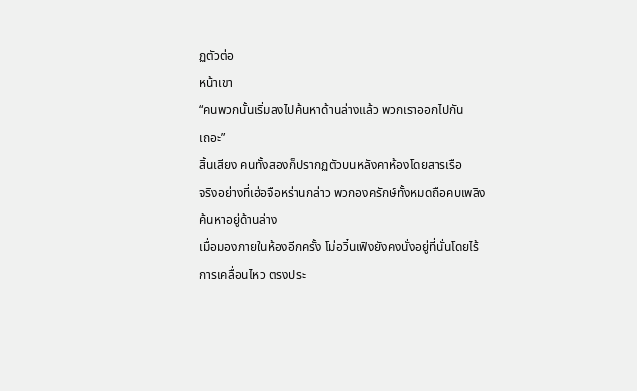ฏตัวต่อ
หน้าเขา
“คนพวกนั้นเริ่มลงไปค้นหาด้านล่างแล้ว พวกเราออกไปกัน
เถอะ”
สิ้นเสียง คนทั้งสองก็ปรากฏตัวบนหลังคาห้องโดยสารเรือ
จริงอย่างที่เฮ่อจือหร่านกล่าว พวกองครักษ์ทั้งหมดถือคบเพลิง
ค้นหาอยู่ด้านล่าง
เมื่อมองภายในห้องอีกครั้ง โม่อวิ๋นเฟิงยังคงนั่งอยู่ที่นั่นโดยไร้
การเคลื่อนไหว ตรงประ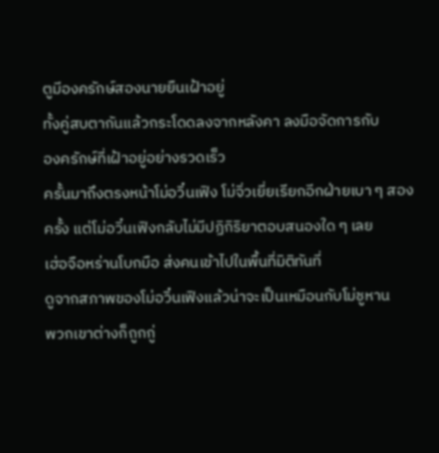ตูมีองครักษ์สองนายยืนเฝ้าอยู่
ทั้งคู่สบตากันแล้วกระโดดลงจากหลังคา ลงมือจัดการกับ
องครักษ์ที่เฝ้าอยู่อย่างรวดเร็ว
ครั้นมาถึงตรงหน้าโม่อวิ๋นเฟิง โม่จิ่วเยี่ยเรียกอีกฝ่ายเบา ๆ สอง
ครั้ง แต่โม่อวิ๋นเฟิงกลับไม่มีปฏิกิริยาตอบสนองใด ๆ เลย
เฮ่อจือหร่านโบกมือ ส่งคนเข้าไปในพื้นที่มิติทันที่
ดูจากสภาพของโม่อวิ๋นเฟิงแล้วน่าจะเป็นเหมือนกับโม่ชูหาน
พวกเขาต่างก็ถูกกู่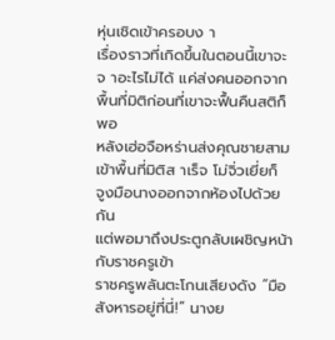หุ่นเชิดเข้าครอบง า
เรื่องราวที่เกิดขึ้นในตอนนี้เขาจะจ าอะไรไม่ได้ แค่ส่งคนออกจาก
พื้นที่มิติก่อนที่เขาจะฟื้นคืนสติก็พอ
หลังเฮ่อจือหร่านส่งคุณชายสามเข้าพื้นที่มิติส าเร็จ โม่จิ่วเยี่ยก็
จูงมือนางออกจากห้องไปด้วยกัน
แต่พอมาถึงประตูกลับเผชิญหน้ากับราชครูเข้า
ราชครูพลันตะโกนเสียงดัง “มือสังหารอยู่ที่นี่!” นางย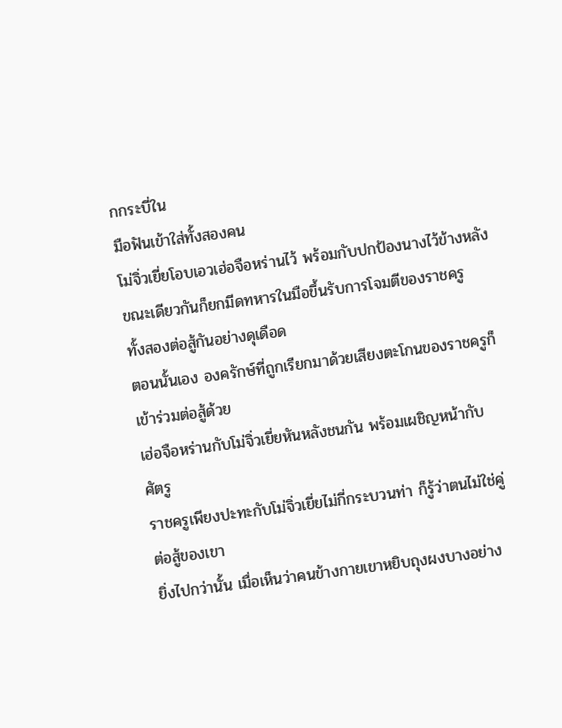กกระบี่ใน
มือฟันเข้าใส่ทั้งสองคน
โม่จิ่วเยี่ยโอบเอวเฮ่อจือหร่านไว้ พร้อมกับปกป้องนางไว้ข้างหลัง
ขณะเดียวกันก็ยกมีดทหารในมือขึ้นรับการโจมตีของราชครู
ทั้งสองต่อสู้กันอย่างดุเดือด
ตอนนั้นเอง องครักษ์ที่ถูกเรียกมาด้วยเสียงตะโกนของราชครูก็
เข้าร่วมต่อสู้ด้วย
เฮ่อจือหร่านกับโม่จิ่วเยี่ยหันหลังชนกัน พร้อมเผชิญหน้ากับ
ศัตรู
ราชครูเพียงปะทะกับโม่จิ่วเยี่ยไม่กี่กระบวนท่า ก็รู้ว่าตนไม่ใช่คู่
ต่อสู้ของเขา
ยิ่งไปกว่านั้น เมื่อเห็นว่าคนข้างกายเขาหยิบถุงผงบางอย่าง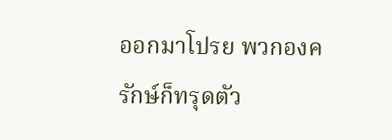ออกมาโปรย พวกองครักษ์ก็ทรุดตัว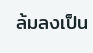ล้มลงเป็น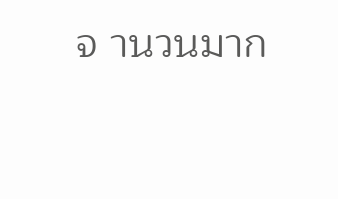จ านวนมาก